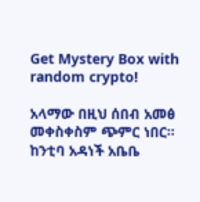Get Mystery Box with random crypto!

አላማው በዚህ ሰበብ አመፅ መቀስቀስም ጭምር ነበር፡፡ ከንቲባ አዳነች አቤቤ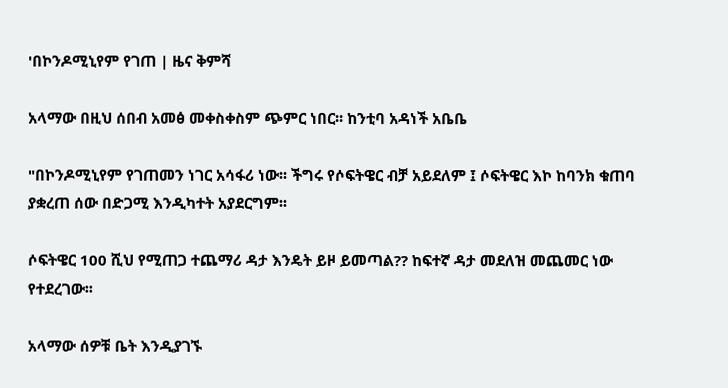'በኮንዶሚኒየም የገጠ | ዜና ቅምሻ

አላማው በዚህ ሰበብ አመፅ መቀስቀስም ጭምር ነበር፡፡ ከንቲባ አዳነች አቤቤ

"በኮንዶሚኒየም የገጠመን ነገር አሳፋሪ ነው፡፡ ችግሩ የሶፍትዌር ብቻ አይደለም ፤ ሶፍትዌር እኮ ከባንክ ቁጠባ ያቋረጠ ሰው በድጋሚ እንዲካተት አያደርግም፡፡

ሶፍትዌር 100 ሺህ የሚጠጋ ተጨማሪ ዳታ እንዴት ይዞ ይመጣል?? ከፍተኛ ዳታ መደለዝ መጨመር ነው የተደረገው፡፡

አላማው ሰዎቹ ቤት እንዲያገኙ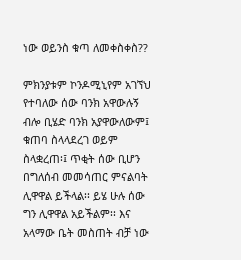ነው ወይንስ ቁጣ ለመቀስቀስ??

ምክንያቱም ኮንዶሚኒየም አገኘህ የተባለው ሰው ባንክ አዋውሉኝ ብሎ ቢሄድ ባንክ አያዋውለውም፤ ቁጠባ ስላላደረገ ወይም ስላቋረጠ፡፤ ጥቂት ሰው ቢሆን በግለሰብ መመሳጠር ምናልባት ሊዋዋል ይችላል፡፡ ይሄ ሁሉ ሰው ግን ሊዋዋል አይችልም፡፡ እና አላማው ቤት መስጠት ብቻ ነው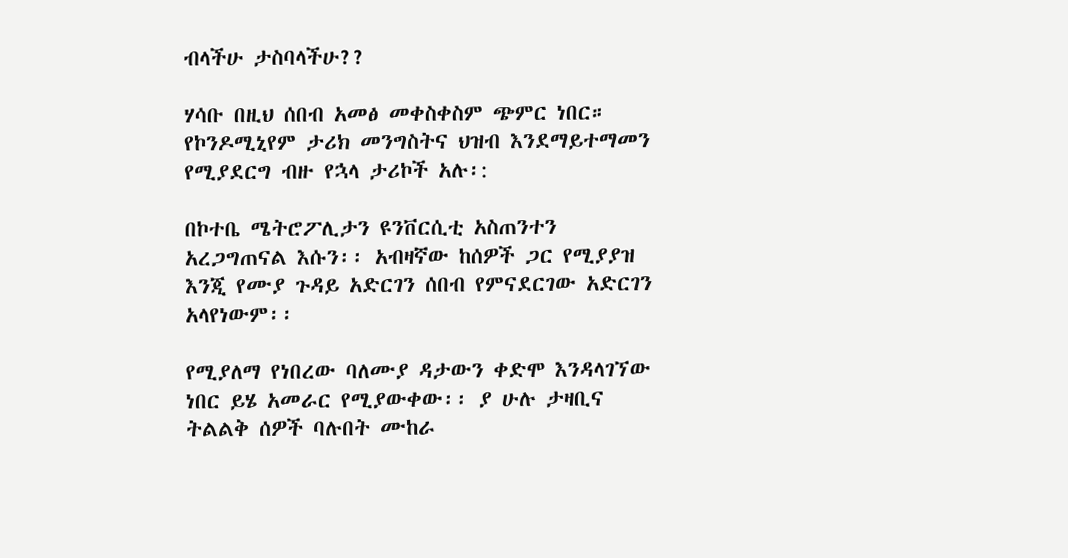ብላችሁ ታስባላችሁ??

ሃሳቡ በዚህ ሰበብ አመፅ መቀስቀስም ጭምር ነበር። የኮንዶሚኒየም ታሪክ መንግስትና ህዝብ እንደማይተማመን የሚያደርግ ብዙ የኋላ ታሪኮች አሉ፡:

በኮተቤ ሜትሮፖሊታን ዩንቨርሲቲ አስጠንተን አረጋግጠናል እሱን፡፡ አብዛኛው ከሰዎች ጋር የሚያያዝ እንጂ የሙያ ጉዳይ አድርገን ሰበብ የምናደርገው አድርገን አላየነውም፡፡

የሚያለማ የነበረው ባለሙያ ዳታውን ቀድሞ እንዳላገኘው ነበር ይሄ አመራር የሚያውቀው፡፡ ያ ሁሉ ታዛቢና ትልልቅ ሰዎች ባሉበት ሙከራ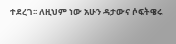ተደረገ፡፡ ለዚህም ነው አሁን ዳታውና ሶፍትዌሩ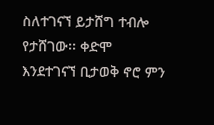ስለተገናኘ ይታሸግ ተብሎ የታሸገው፡፡ ቀድሞ እንደተገናኘ ቢታወቅ ኖሮ ምን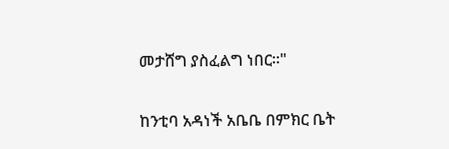መታሸግ ያስፈልግ ነበር፡፡"

ከንቲባ አዳነች አቤቤ በምክር ቤት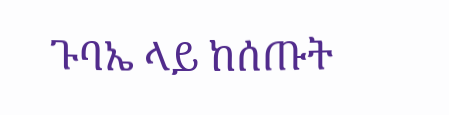ጉባኤ ላይ ከሰጡት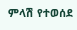ምላሽ የተወሰደ